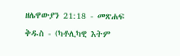ዘሌዋውያን 21:18 - መጽሐፍ ቅዱስ - (ካቶሊካዊ እትም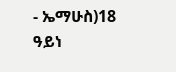- ኤማሁስ)18 ዓይነ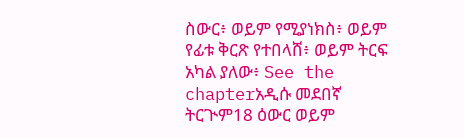ስውር፥ ወይም የሚያነክስ፥ ወይም የፊቱ ቅርጽ የተበላሸ፥ ወይም ትርፍ አካል ያለው፥ See the chapterአዲሱ መደበኛ ትርጒም18 ዕውር ወይም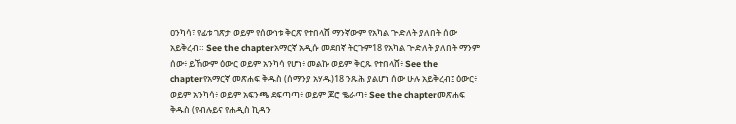ዐንካሳ፣ የፊቱ ገጽታ ወይም የሰውነቱ ቅርጽ የተበላሸ ማንኛውም የአካል ጕድለት ያለበት ሰው አይቅረብ። See the chapterአማርኛ አዲሱ መደበኛ ትርጉም18 የአካል ጒድለት ያለበት ማንም ሰው፥ ይኸውም ዕውር ወይም አንካሳ የሆነ፥ መልኩ ወይም ቅርጹ የተበላሸ፥ See the chapterየአማርኛ መጽሐፍ ቅዱስ (ሰማንያ አሃዱ)18 ንጹሕ ያልሆነ ሰው ሁሉ አይቅረብ፤ ዕውር፥ ወይም አንካሳ፥ ወይም አፍንጫ ደፍጣጣ፥ ወይም ጆሮ ቈራጣ፥ See the chapterመጽሐፍ ቅዱስ (የብሉይና የሐዲስ ኪዳን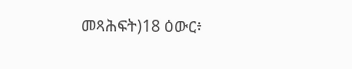መጻሕፍት)18 ዕውር፥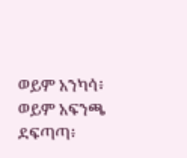ወይም አንካሳ፥ ወይም አፍንጫ ደፍጣጣ፥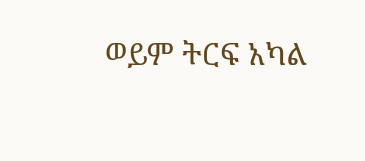ወይም ትርፍ አካል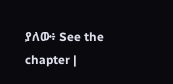ያለው፥ See the chapter |